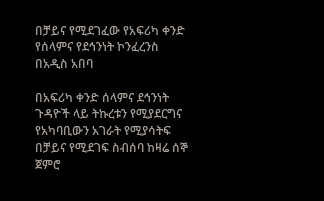በቻይና የሚደገፈው የአፍሪካ ቀንድ የሰላምና የደኅንነት ኮንፈረንስ በአዲስ አበባ

በአፍሪካ ቀንድ ሰላምና ደኅንነት ጉዳዮች ላይ ትኩረቱን የሚያደርግና የአካባቢውን አገራት የሚያሳትፍ በቻይና የሚደገፍ ስብሰባ ከዛሬ ሰኞ ጀምሮ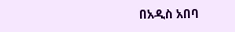በአዲስ አበባ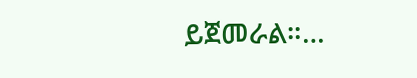ይጀመራል።…